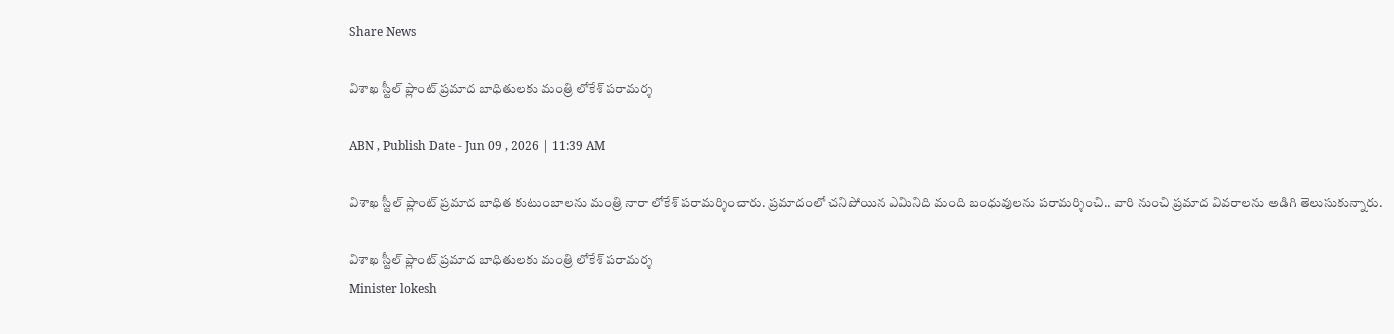Share News

విశాఖ స్టీల్ ప్లాంట్ ప్రమాద బాధితులకు మంత్రి లోకేశ్ పరామర్శ

ABN , Publish Date - Jun 09 , 2026 | 11:39 AM

విశాఖ స్టీల్ ప్లాంట్ ప్రమాద బాధిత కుటుంబాలను మంత్రి నారా లోకేశ్ పరామర్శించారు. ప్రమాదంలో చనిపోయిన ఎమినిది మంది బంధువులను పరామర్శించి.. వారి నుంచి ప్రమాద వివరాలను అడిగి తెలుసుకున్నారు.

విశాఖ స్టీల్ ప్లాంట్ ప్రమాద బాధితులకు మంత్రి లోకేశ్ పరామర్శ
Minister lokesh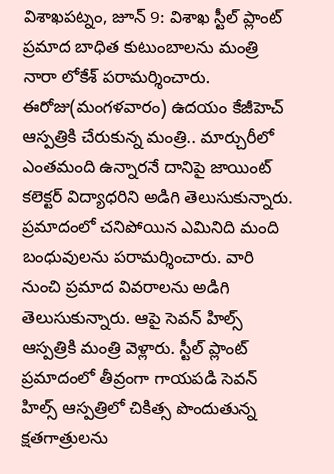విశాఖపట్నం, జూన్ 9: విశాఖ స్టీల్ ప్లాంట్ ప్రమాద బాధిత కుటుంబాలను మంత్రి నారా లోకేశ్ పరామర్శించారు. ఈరోజు(మంగళవారం) ఉదయం కేజీహెచ్‌ ఆస్పత్రికి చేరుకున్న మంత్రి.. మార్చురీలో ఎంతమంది ఉన్నారనే దానిపై జాయింట్ కలెక్టర్ విద్యాధరిని అడిగి తెలుసుకున్నారు. ప్రమాదంలో చనిపోయిన ఎమినిది మంది బంధువులను పరామర్శించారు. వారి నుంచి ప్రమాద వివరాలను అడిగి తెలుసుకున్నారు. ఆపై సెవన్ హిల్స్ ఆస్పత్రికి మంత్రి వెళ్లారు. స్టీల్‌ ప్లాంట్ ప్రమాదంలో తీవ్రంగా గాయపడి సెవన్ హిల్స్ ఆస్పత్రిలో చికిత్స పొందుతున్న క్షతగాత్రులను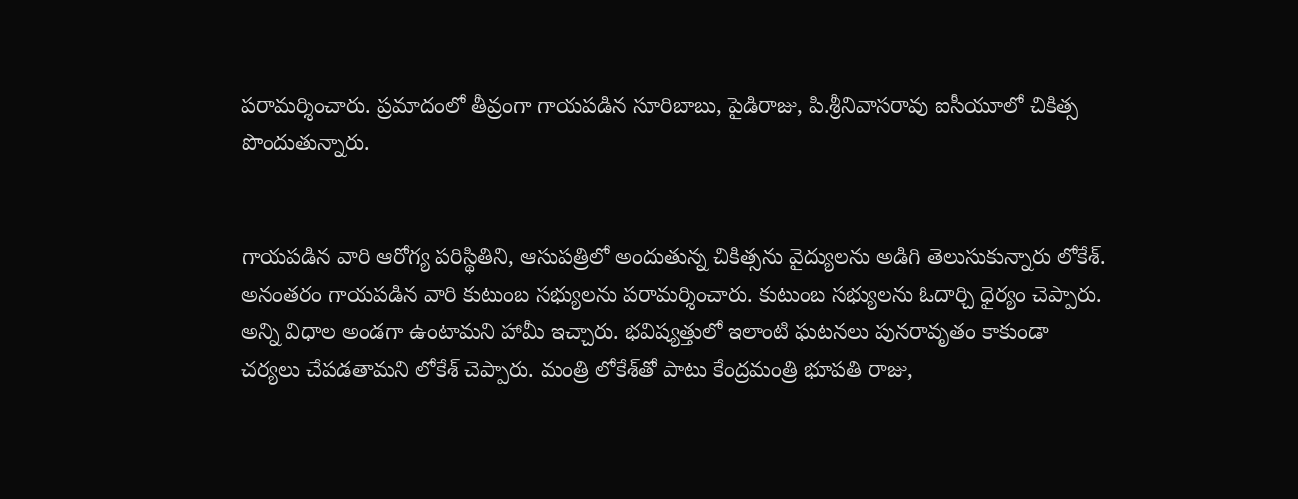పరామర్శించారు. ప్రమాదంలో తీవ్రంగా గాయపడిన సూరిబాబు, పైడిరాజు, పి.శ్రీనివాసరావు ఐసీయూలో చికిత్స పొందుతున్నారు.


గాయపడిన వారి ఆరోగ్య పరిస్థితిని, ఆసుపత్రిలో అందుతున్న చికిత్సను వైద్యులను అడిగి తెలుసుకున్నారు లోకేశ్. అనంతరం గాయపడిన వారి కుటుంబ సభ్యులను పరామర్శించారు. కుటుంబ సభ్యులను ఓదార్చి ధైర్యం చెప్పారు. అన్ని విధాల అండగా ఉంటామని హామీ ఇచ్చారు. భవిష్యత్తులో ఇలాంటి ఘటనలు పునరావృతం కాకుండా చర్యలు చేపడతామని లోకేశ్ చెప్పారు. మంత్రి లోకేశ్‌తో పాటు కేంద్రమంత్రి భూపతి రాజు,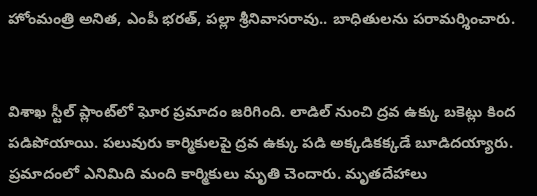హోంమంత్రి అనిత, ఎంపీ భరత్, పల్లా శ్రీనివాసరావు.. బాధితులను పరామర్శించారు.


విశాఖ స్టీల్‌ ప్లాంట్‌లో ఘోర ప్రమాదం జరిగింది. లాడిల్‌ నుంచి ద్రవ ఉక్కు బకెట్లు కింద పడిపోయాయి. పలువురు కార్మికులపై ద్రవ ఉక్కు పడి అక్కడికక్కడే బూడిదయ్యారు. ప్రమాదంలో ఎనిమిది మంది కార్మికులు మృతి చెందారు. మృతదేహాలు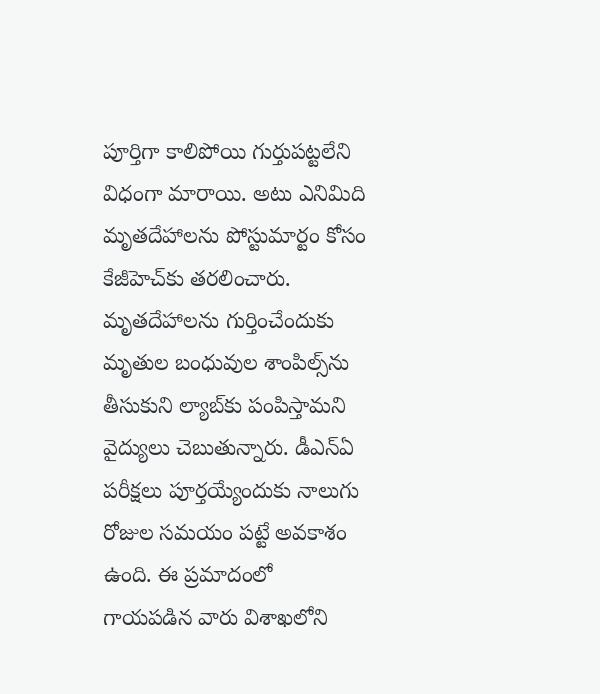పూర్తిగా కాలిపోయి గుర్తుపట్టలేని విధంగా మారాయి. అటు ఎనిమిది మృతదేహాలను పోస్టుమార్టం కోసం కేజీహెచ్‌కు తరలించారు. మృతదేహాలను గుర్తించేందుకు మృతుల బంధువుల శాంపిల్స్‌‌ను తీసుకుని ల్యాబ్‌కు పంపిస్తామని వైద్యులు చెబుతున్నారు. డీఎన్‌ఏ పరీక్షలు పూర్తయ్యేందుకు నాలుగు రోజుల సమయం పట్టే అవకాశం ఉంది. ఈ ప్రమాదంలో గాయపడిన వారు విశాఖలోని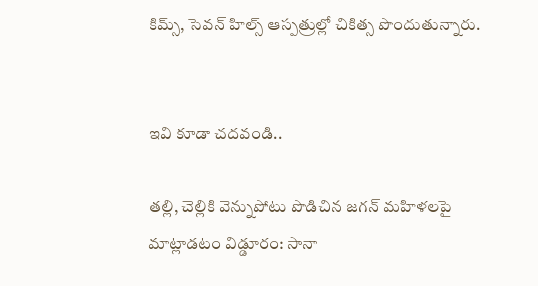కిమ్స్‌, సెవన్ హిల్స్ ఆస్పత్రుల్లో చికిత్స పొందుతున్నారు.


ఇవి కూడా చదవండి..

తల్లి, చెల్లికి వెన్నుపోటు పొడిచిన జగన్ మహిళలపై మాట్లాడటం విడ్డూరం: సానా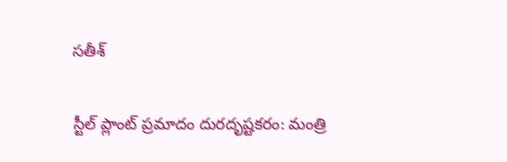సతీశ్

స్టీల్ ప్లాంట్ ప్రమాదం దురదృష్టకరం: మంత్రి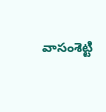వాసంశెట్టి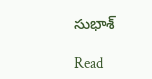సుభాశ్

Read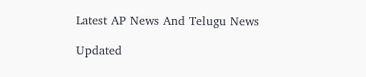Latest AP News And Telugu News

Updated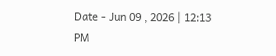Date - Jun 09 , 2026 | 12:13 PM